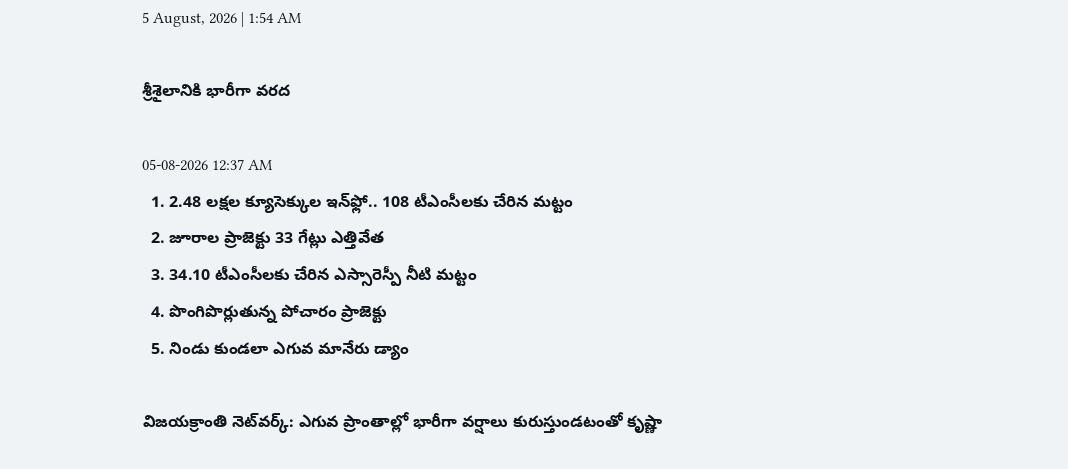5 August, 2026 | 1:54 AM

శ్రీశైలానికి భారీగా వరద

05-08-2026 12:37 AM
  1. 2.48 లక్షల క్యూసెక్కుల ఇన్‌ఫ్లో.. 108 టీఎంసీలకు చేరిన మట్టం
  2. జూరాల ప్రాజెక్టు 33 గేట్లు ఎత్తివేత
  3. 34.10 టీఎంసీలకు చేరిన ఎస్సారెస్పీ నీటి మట్టం
  4. పొంగిపొర్లుతున్న పోచారం ప్రాజెక్టు
  5. నిండు కుండలా ఎగువ మానేరు డ్యాం

విజయక్రాంతి నెట్‌వర్క్: ఎగువ ప్రాంతాల్లో భారీగా వర్షాలు కురుస్తుండటంతో కృష్ణా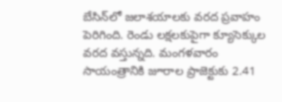బేసిన్‌లో జలాశయాలకు వరద ప్రవాహం పెరిగింది. రెండు లక్షలకుపైగా క్యూసెక్కుల వరద వస్తున్నది. మంగళవారం సాయంత్రానికి జూరాల ప్రాజెక్టుకు 2.41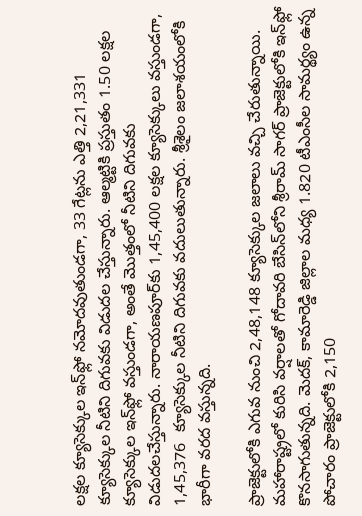లక్షల క్యూసెక్కుల ఇన్‌ఫ్లో నమోదవుతుండగా, 33 గేట్లను ఎత్తి 2,21,331 క్యూసెక్కుల నీటిని దిగువకు విడుదల చేస్తున్నారు. ఆల్మట్టికి ప్రస్తుతం 1.50 లక్షల క్యూసెక్కుల ఇన్‌ఫ్లో వస్తుండగా, అంతే మొత్తంలో నీటిని దిగువకు విడుదలచేస్తున్నారు. నారాయణపూర్‌కు 1,45,400 లక్షల క్యూసెక్కులు వస్తుండగా, 1,45,376  క్యూసెక్కుల నీటిని దిగువకు వదులుతున్నారు. శ్రీశైలం జలాశయంలోకి భారీగా వరద వస్తున్నది.

ప్రాజెక్టులోకి ఎగువ నుంచి 2,48,148 క్యూసెక్కుల జలాలు వచ్చి చేరుతున్నాయి. మహారాష్ట్రలో కురిసి వర్షాలతో గోదావరి బేసిన్‌లోని శ్రీరామ్ సాగర్ ప్రాజెక్టులోకి ఇన్‌ఫ్లో కొనసాగుతున్నది. మెదక్, కామారెడ్డి జిల్లాల మధ్య 1.820 టీఎంసీల సామర్థ్యం ఉన్న పోచారం ప్రాజెక్టులోకి 2,150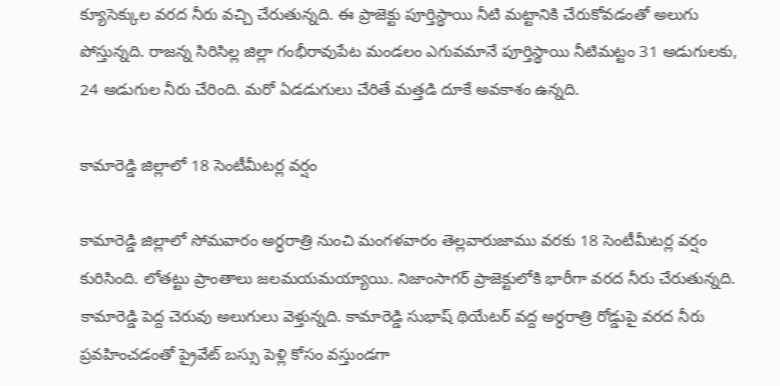క్యూసెక్కుల వరద నీరు వచ్చి చేరుతున్నది. ఈ ప్రాజెక్టు పూర్తిస్థాయి నీటి మట్టానికి చేరుకోవడంతో అలుగు పోస్తున్నది. రాజన్న సిరిసిల్ల జిల్లా గంభీరావుపేట మండలం ఎగువమానే పూర్తిస్థాయి నీటిమట్టం 31 అడుగులకు, 24 అడుగుల నీరు చేరింది. మరో ఏడడుగులు చేరితే మత్తడి దూకే అవకాశం ఉన్నది.

కామారెడ్డి జిల్లాలో 18 సెంటీమీటర్ల వర్షం

కామారెడ్డి జిల్లాలో సోమవారం అర్ధరాత్రి నుంచి మంగళవారం తెల్లవారుజాము వరకు 18 సెంటీమీటర్ల వర్షం కురిసింది. లోతట్టు ప్రాంతాలు జలమయమయ్యాయి. నిజాంసాగర్ ప్రాజెక్టులోకి భారీగా వరద నీరు చేరుతున్నది. కామారెడ్డి పెద్ద చెరువు అలుగులు వెళ్తున్నది. కామారెడ్డి సుభాష్ థియేటర్ వద్ద అర్ధరాత్రి రోడ్డుపై వరద నీరు ప్రవహించడంతో ప్రైవేట్ బస్సు పెళ్లి కోసం వస్తుండగా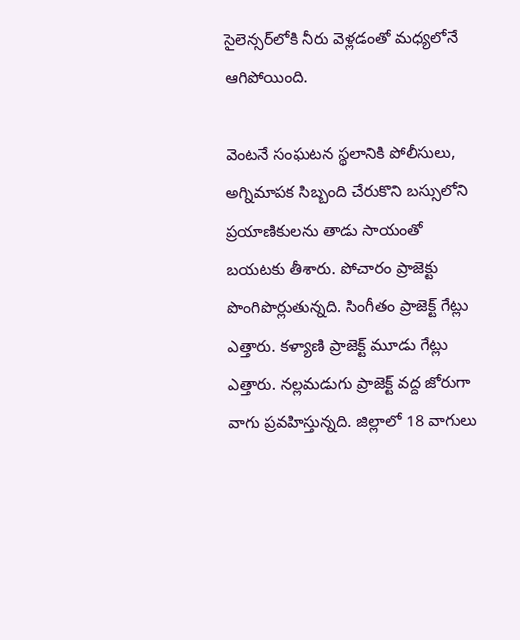సైలెన్సర్‌లోకి నీరు వెళ్లడంతో మధ్యలోనే ఆగిపోయింది.

వెంటనే సంఘటన స్థలానికి పోలీసులు, అగ్నిమాపక సిబ్బంది చేరుకొని బస్సులోని ప్రయాణికులను తాడు సాయంతో బయటకు తీశారు. పోచారం ప్రాజెక్టు పొంగిపొర్లుతున్నది. సింగీతం ప్రాజెక్ట్ గేట్లు ఎత్తారు. కళ్యాణి ప్రాజెక్ట్ మూడు గేట్లు ఎత్తారు. నల్లమడుగు ప్రాజెక్ట్ వద్ద జోరుగా వాగు ప్రవహిస్తున్నది. జిల్లాలో 18 వాగులు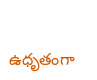ఉధృతంగా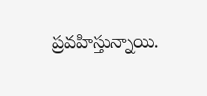ప్రవహిస్తున్నాయి.